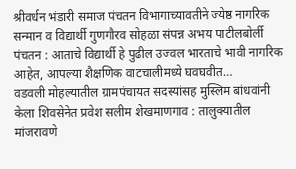श्रीवर्धन भंडारी समाज पंचतन विभागाच्यावतीने ज्येष्ठ नागरिक सन्मान व विद्यार्थी गुणगौरव सोहळा संपन्न अभय पाटीलबोर्ली पंचतन : आताचे विद्यार्थी हे पुढील उज्वल भारताचे भावी नागरिक आहेत, आपल्या शैक्षणिक वाटचालीमध्ये घवघवीत…
वडवली मोहल्यातील ग्रामपंचायत सदस्यांसह मुस्लिम बांधवांनी केला शिवसेनेत प्रवेश सलीम शेखमाणगाव : तालुक्यातील मांजरावणे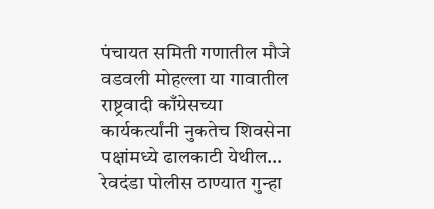पंचायत समिती गणातील मौजे वडवली मोहल्ला या गावातील राष्ट्रवादी काँग्रेसच्या कार्यकर्त्यांनी नुकतेच शिवसेना पक्षांमध्ये ढालकाटी येथील…
रेवदंडा पोलीस ठाण्यात गुन्हा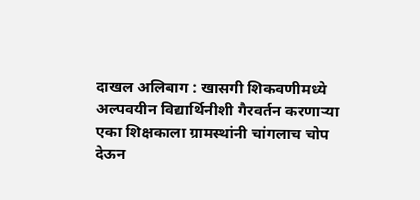दाखल अलिबाग : खासगी शिकवणीमध्ये अल्पवयीन विद्यार्थिनीशी गैरवर्तन करणाऱ्या एका शिक्षकाला ग्रामस्थांनी चांगलाच चोप देऊन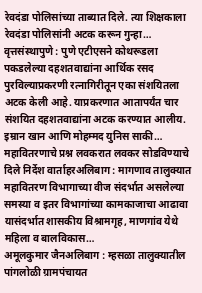रेवदंडा पोलिसांच्या ताब्यात दिले. त्या शिक्षकाला रेवदंडा पोलिसांनी अटक करून गुन्हा…
वृत्तसंस्थापुणे : पुणे एटीएसने कोथरूडला पकडलेल्या दहशतवाद्यांना आर्थिक रसद पुरविल्याप्रकरणी रत्नागिरीतून एका संशयितला अटक केली आहे. याप्रकरणात आतापर्यंत चार संशयित दहशतवाद्यांना अटक करण्यात आलीय. इम्रान खान आणि मोहम्मद युनिस साकी…
महावितरणाचे प्रश्न लवकरात लवकर सोडविण्याचे दिले निर्देश वार्ताहरअलिबाग : मागणाव तालुक्यात महावितरण विभागाच्या वीज संदर्भात असलेल्या समस्या व इतर विभागांच्या कामकाजाचा आढावा यासंदर्भात शासकीय विश्रामगृह, माणगांव येथे महिला व बालविकास…
अमूलकुमार जैनअलिबाग : म्हसळा तालुक्यातील पांगलोळी ग्रामपंचायत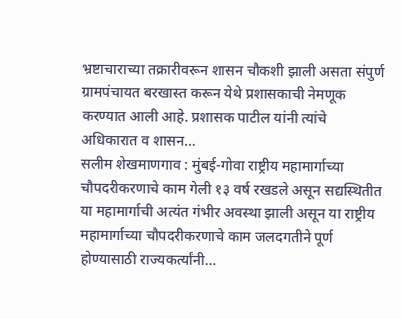भ्रष्टाचाराच्या तक्रारीवरून शासन चौकशी झाली असता संपुर्ण ग्रामपंचायत बरखास्त करून येथे प्रशासकाची नेमणूक करण्यात आली आहे. प्रशासक पाटील यांनी त्यांचे अधिकारात व शासन…
सलीम शेखमाणगाव : मुंबई-गोवा राष्ट्रीय महामार्गाच्या चौपदरीकरणाचे काम गेली १३ वर्ष रखडले असून सद्यस्थितीत या महामार्गाची अत्यंत गंभीर अवस्था झाली असून या राष्ट्रीय महामार्गाच्या चौपदरीकरणाचे काम जलदगतीने पूर्ण होण्यासाठी राज्यकर्त्यांनी…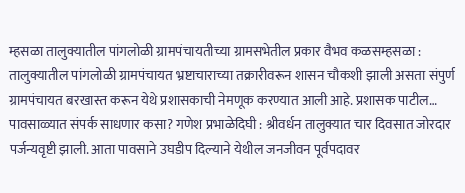म्हसळा तालुक्यातील पांगलोळी ग्रामपंचायतीच्या ग्रामसभेतील प्रकार वैभव कळसम्हसळा : तालुक्यातील पांगलोळी ग्रामपंचायत भ्रष्टाचाराच्या तक्रारीवरून शासन चौकशी झाली असता संपुर्ण ग्रामपंचायत बरखास्त करून येथे प्रशासकाची नेमणूक करण्यात आली आहे. प्रशासक पाटील…
पावसाळ्यात संपर्क साधणार कसा? गणेश प्रभाळेदिघी : श्रीवर्धन तालुक्यात चार दिवसात जोरदार पर्जन्यवृष्टी झाली. आता पावसाने उघडीप दिल्याने येथील जनजीवन पूर्वपदावर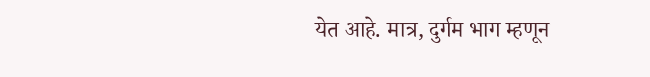येत आहे. मात्र, दुर्गम भाग म्हणून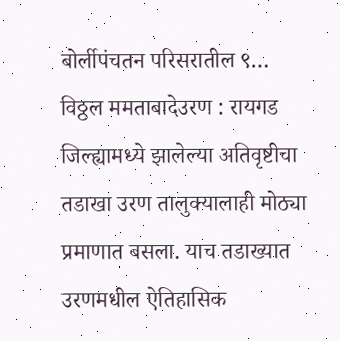बोर्लीपंचतन परिसरातील ९…
विठ्ठल ममताबादेउरण : रायगड जिल्ह्यामध्ये झालेल्या अतिवृष्टीचा तडाखा उरण तालुक्यालाही मोठ्या प्रमाणात बसला. याच तडाख्यात उरणमधील ऐतिहासिक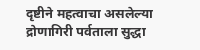दृष्टीने महत्वाचा असलेल्या द्रोणागिरी पर्वताला सुद्धा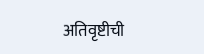अतिवृष्टीची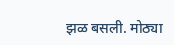झळ बसली. मोठ्या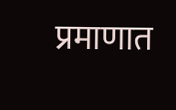प्रमाणात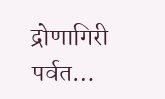द्रोणागिरी पर्वत…